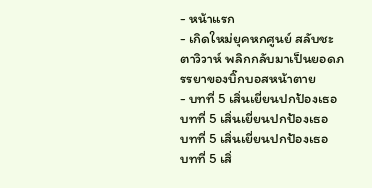- หน้าแรก
- เกิดใหม่ยุคหกศูนย์ สลับชะตาวิวาห์ พลิกกลับมาเป็นยอดภรรยาของบิ๊กบอสหน้าตาย
- บทที่ 5 เสิ่นเยี่ยนปกป้องเธอ
บทที่ 5 เสิ่นเยี่ยนปกป้องเธอ
บทที่ 5 เสิ่นเยี่ยนปกป้องเธอ
บทที่ 5 เสิ่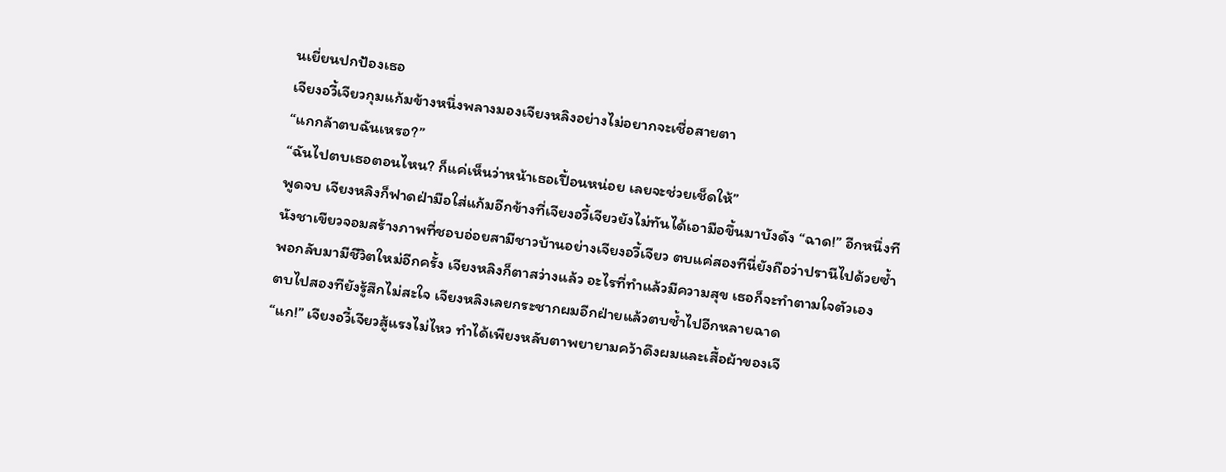นเยี่ยนปกป้องเธอ
เจียงอวี้เจียวกุมแก้มข้างหนึ่งพลางมองเจียงหลิงอย่างไม่อยากจะเชื่อสายตา
“แกกล้าตบฉันเหรอ?”
“ฉันไปตบเธอตอนไหน? ก็แค่เห็นว่าหน้าเธอเปื้อนหน่อย เลยจะช่วยเช็ดให้”
พูดจบ เจียงหลิงก็ฟาดฝ่ามือใส่แก้มอีกข้างที่เจียงอวี้เจียวยังไม่ทันได้เอามือขึ้นมาบังดัง “ฉาด!” อีกหนึ่งที
นังชาเขียวจอมสร้างภาพที่ชอบอ่อยสามีชาวบ้านอย่างเจียงอวี้เจียว ตบแค่สองทีนี่ยังถือว่าปรานีไปด้วยซ้ำ
พอกลับมามีชีวิตใหม่อีกครั้ง เจียงหลิงก็ตาสว่างแล้ว อะไรที่ทำแล้วมีความสุข เธอก็จะทำตามใจตัวเอง
ตบไปสองทียังรู้สึกไม่สะใจ เจียงหลิงเลยกระชากผมอีกฝ่ายแล้วตบซ้ำไปอีกหลายฉาด
“แก!” เจียงอวี้เจียวสู้แรงไม่ไหว ทำได้เพียงหลับตาพยายามคว้าดึงผมและเสื้อผ้าของเจี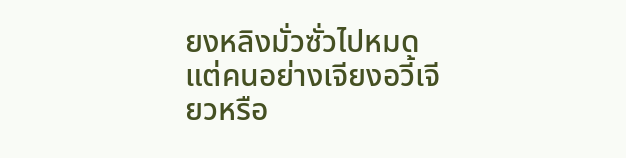ยงหลิงมั่วซั่วไปหมด
แต่คนอย่างเจียงอวี้เจียวหรือ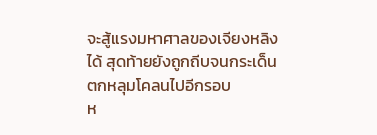จะสู้แรงมหาศาลของเจียงหลิงได้ สุดท้ายยังถูกถีบจนกระเด็นตกหลุมโคลนไปอีกรอบ
ห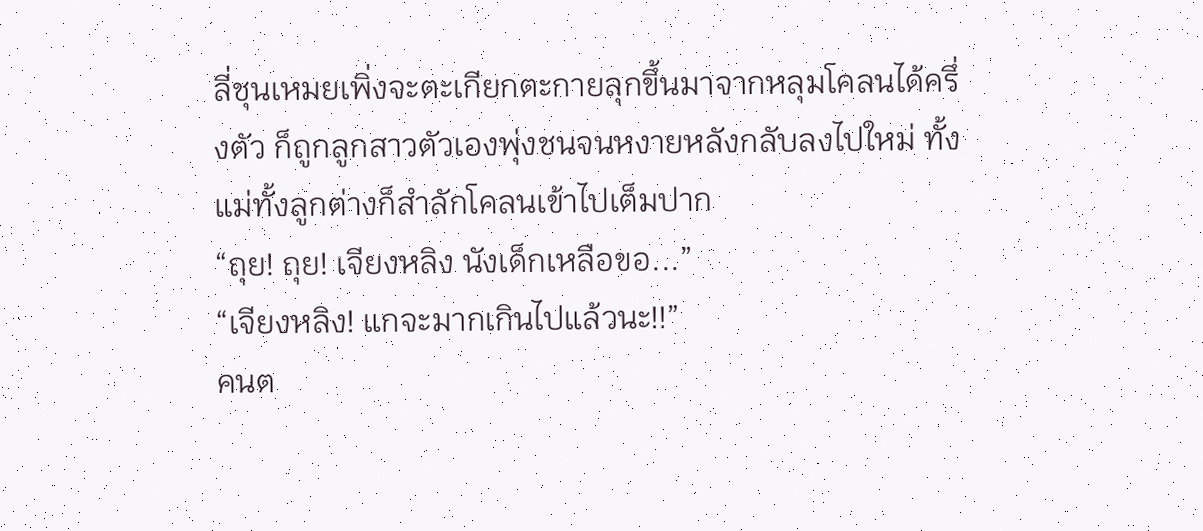ลี่ชุนเหมยเพิ่งจะตะเกียกตะกายลุกขึ้นมาจากหลุมโคลนได้ครึ่งตัว ก็ถูกลูกสาวตัวเองพุ่งชนจนหงายหลังกลับลงไปใหม่ ทั้งแม่ทั้งลูกต่างก็สำลักโคลนเข้าไปเต็มปาก
“ถุย! ถุย! เจียงหลิง นังเด็กเหลือขอ...”
“เจียงหลิง! แกจะมากเกินไปแล้วนะ!!”
คนต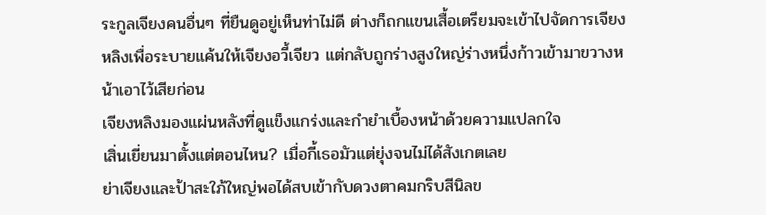ระกูลเจียงคนอื่นๆ ที่ยืนดูอยู่เห็นท่าไม่ดี ต่างก็ถกแขนเสื้อเตรียมจะเข้าไปจัดการเจียงหลิงเพื่อระบายแค้นให้เจียงอวี้เจียว แต่กลับถูกร่างสูงใหญ่ร่างหนึ่งก้าวเข้ามาขวางหน้าเอาไว้เสียก่อน
เจียงหลิงมองแผ่นหลังที่ดูแข็งแกร่งและกำยำเบื้องหน้าด้วยความแปลกใจ
เสิ่นเยี่ยนมาตั้งแต่ตอนไหน? เมื่อกี้เธอมัวแต่ยุ่งจนไม่ได้สังเกตเลย
ย่าเจียงและป้าสะใภ้ใหญ่พอได้สบเข้ากับดวงตาคมกริบสีนิลข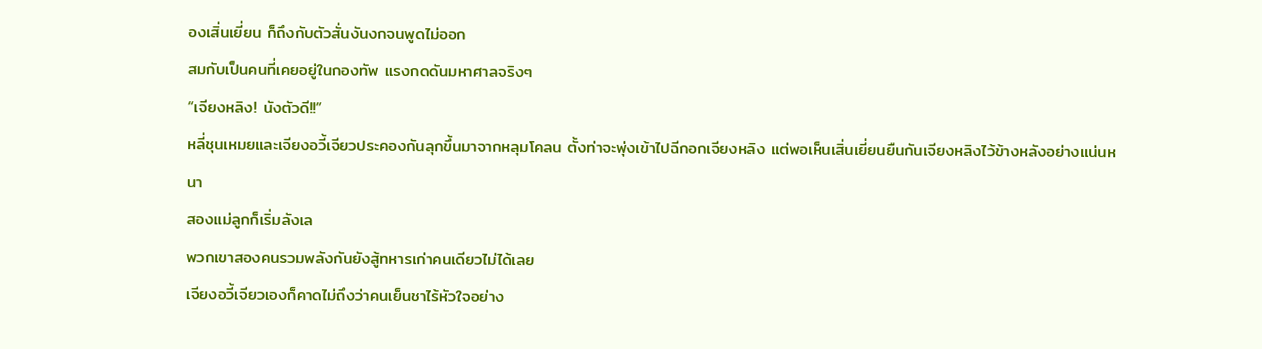องเสิ่นเยี่ยน ก็ถึงกับตัวสั่นงันงกจนพูดไม่ออก
สมกับเป็นคนที่เคยอยู่ในกองทัพ แรงกดดันมหาศาลจริงๆ
“เจียงหลิง! นังตัวดี!!”
หลี่ชุนเหมยและเจียงอวี้เจียวประคองกันลุกขึ้นมาจากหลุมโคลน ตั้งท่าจะพุ่งเข้าไปฉีกอกเจียงหลิง แต่พอเห็นเสิ่นเยี่ยนยืนกันเจียงหลิงไว้ข้างหลังอย่างแน่นหนา
สองแม่ลูกก็เริ่มลังเล
พวกเขาสองคนรวมพลังกันยังสู้ทหารเก่าคนเดียวไม่ได้เลย
เจียงอวี้เจียวเองก็คาดไม่ถึงว่าคนเย็นชาไร้หัวใจอย่าง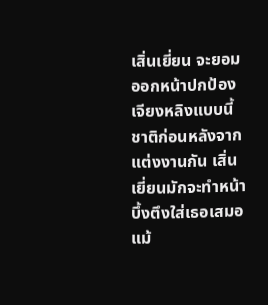เสิ่นเยี่ยน จะยอมออกหน้าปกป้องเจียงหลิงแบบนี้
ชาติก่อนหลังจากแต่งงานกัน เสิ่นเยี่ยนมักจะทำหน้าบึ้งตึงใส่เธอเสมอ แม้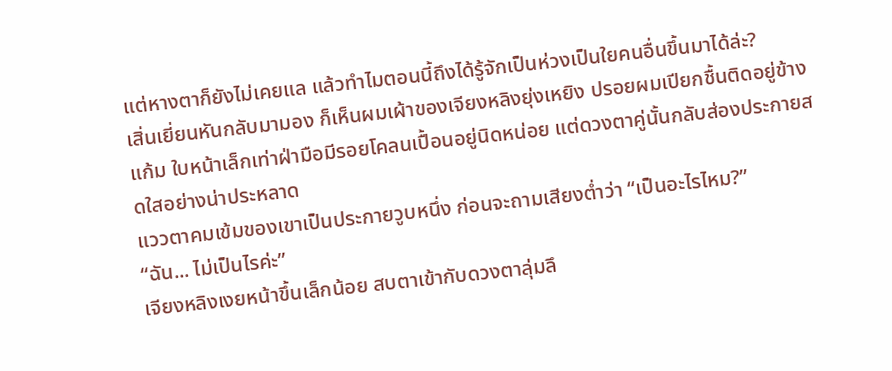แต่หางตาก็ยังไม่เคยแล แล้วทำไมตอนนี้ถึงได้รู้จักเป็นห่วงเป็นใยคนอื่นขึ้นมาได้ล่ะ?
เสิ่นเยี่ยนหันกลับมามอง ก็เห็นผมเผ้าของเจียงหลิงยุ่งเหยิง ปรอยผมเปียกชื้นติดอยู่ข้างแก้ม ใบหน้าเล็กเท่าฝ่ามือมีรอยโคลนเปื้อนอยู่นิดหน่อย แต่ดวงตาคู่นั้นกลับส่องประกายสดใสอย่างน่าประหลาด
แววตาคมเข้มของเขาเป็นประกายวูบหนึ่ง ก่อนจะถามเสียงต่ำว่า “เป็นอะไรไหม?”
“ฉัน... ไม่เป็นไรค่ะ”
เจียงหลิงเงยหน้าขึ้นเล็กน้อย สบตาเข้ากับดวงตาลุ่มลึ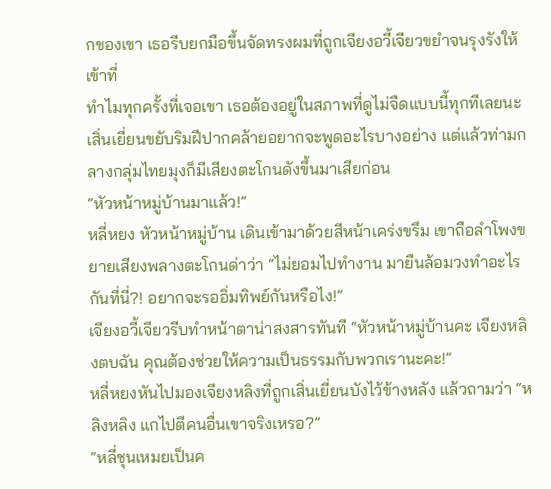กของเขา เธอรีบยกมือขึ้นจัดทรงผมที่ถูกเจียงอวี้เจียวขยำจนรุงรังให้เข้าที่
ทำไมทุกครั้งที่เจอเขา เธอต้องอยู่ในสภาพที่ดูไม่จืดแบบนี้ทุกทีเลยนะ
เสิ่นเยี่ยนขยับริมฝีปากคล้ายอยากจะพูดอะไรบางอย่าง แต่แล้วท่ามกลางกลุ่มไทยมุงก็มีเสียงตะโกนดังขึ้นมาเสียก่อน
“หัวหน้าหมู่บ้านมาแล้ว!”
หลี่หยง หัวหน้าหมู่บ้าน เดินเข้ามาด้วยสีหน้าเคร่งขรึม เขาถือลำโพงขยายเสียงพลางตะโกนด่าว่า “ไม่ยอมไปทำงาน มายืนล้อมวงทำอะไรกันที่นี่?! อยากจะรออิ่มทิพย์กันหรือไง!”
เจียงอวี้เจียวรีบทำหน้าตาน่าสงสารทันที “หัวหน้าหมู่บ้านคะ เจียงหลิงตบฉัน คุณต้องช่วยให้ความเป็นธรรมกับพวกเรานะคะ!”
หลี่หยงหันไปมองเจียงหลิงที่ถูกเสิ่นเยี่ยนบังไว้ข้างหลัง แล้วถามว่า “หลิงหลิง แกไปตีคนอื่นเขาจริงเหรอ?”
“หลี่ชุนเหมยเป็นค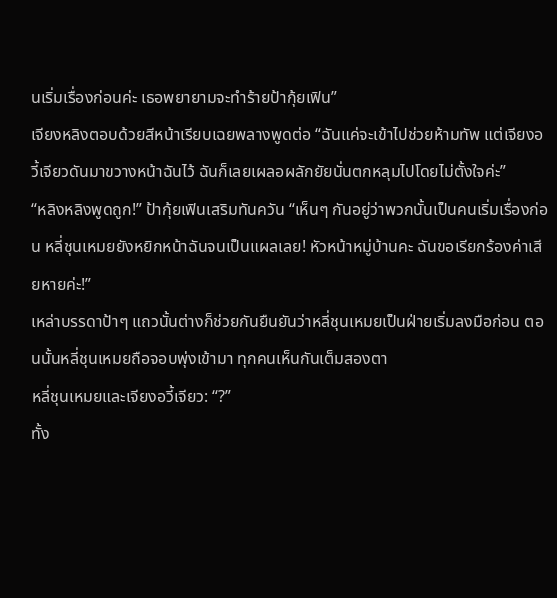นเริ่มเรื่องก่อนค่ะ เธอพยายามจะทำร้ายป้ากุ้ยเฟิน”
เจียงหลิงตอบด้วยสีหน้าเรียบเฉยพลางพูดต่อ “ฉันแค่จะเข้าไปช่วยห้ามทัพ แต่เจียงอวี้เจียวดันมาขวางหน้าฉันไว้ ฉันก็เลยเผลอผลักยัยนั่นตกหลุมไปโดยไม่ตั้งใจค่ะ”
“หลิงหลิงพูดถูก!” ป้ากุ้ยเฟินเสริมทันควัน “เห็นๆ กันอยู่ว่าพวกนั้นเป็นคนเริ่มเรื่องก่อน หลี่ชุนเหมยยังหยิกหน้าฉันจนเป็นแผลเลย! หัวหน้าหมู่บ้านคะ ฉันขอเรียกร้องค่าเสียหายค่ะ!”
เหล่าบรรดาป้าๆ แถวนั้นต่างก็ช่วยกันยืนยันว่าหลี่ชุนเหมยเป็นฝ่ายเริ่มลงมือก่อน ตอนนั้นหลี่ชุนเหมยถือจอบพุ่งเข้ามา ทุกคนเห็นกันเต็มสองตา
หลี่ชุนเหมยและเจียงอวี้เจียว: “?”
ทั้ง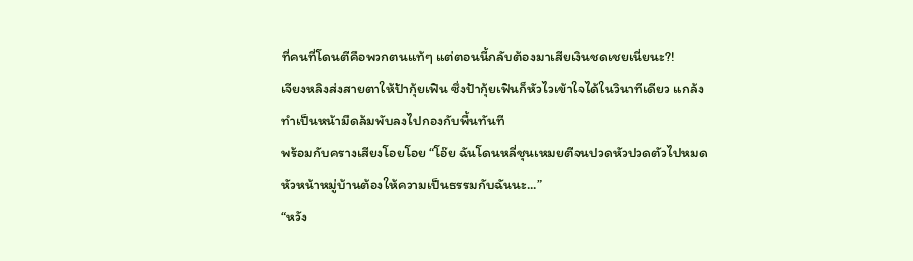ที่คนที่โดนตีคือพวกตนแท้ๆ แต่ตอนนี้กลับต้องมาเสียเงินชดเชยเนี่ยนะ?!
เจียงหลิงส่งสายตาให้ป้ากุ้ยเฟิน ซึ่งป้ากุ้ยเฟินก็หัวไวเข้าใจได้ในวินาทีเดียว แกล้งทำเป็นหน้ามืดล้มพับลงไปกองกับพื้นทันที
พร้อมกับครางเสียงโอยโอย “โอ๊ย ฉันโดนหลี่ชุนเหมยตีจนปวดหัวปวดตัวไปหมด หัวหน้าหมู่บ้านต้องให้ความเป็นธรรมกับฉันนะ...”
“หวัง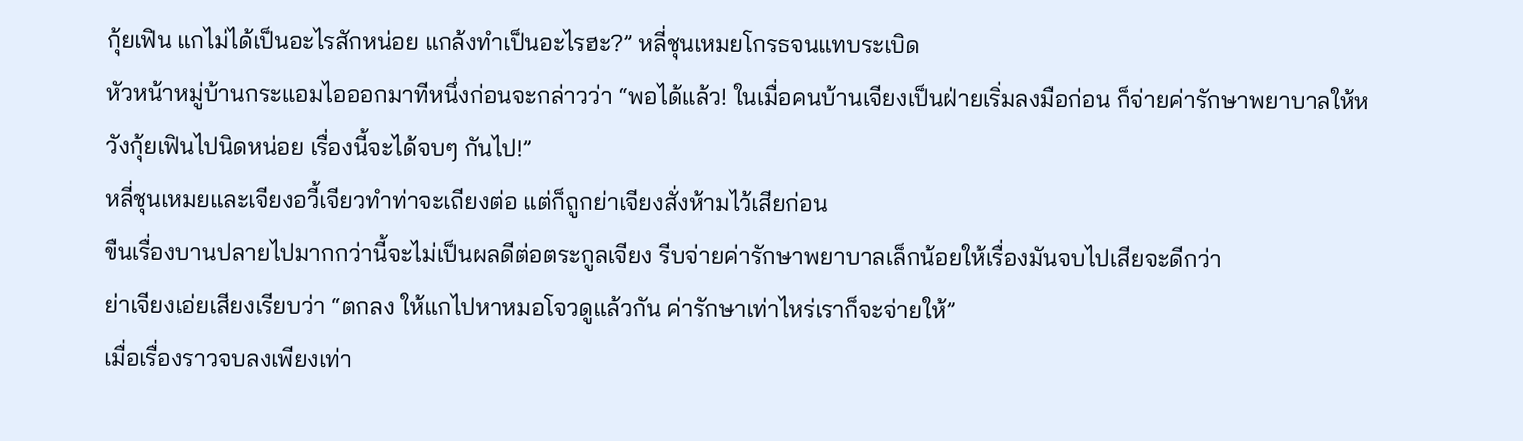กุ้ยเฟิน แกไม่ได้เป็นอะไรสักหน่อย แกล้งทำเป็นอะไรฮะ?” หลี่ชุนเหมยโกรธจนแทบระเบิด
หัวหน้าหมู่บ้านกระแอมไอออกมาทีหนึ่งก่อนจะกล่าวว่า “พอได้แล้ว! ในเมื่อคนบ้านเจียงเป็นฝ่ายเริ่มลงมือก่อน ก็จ่ายค่ารักษาพยาบาลให้หวังกุ้ยเฟินไปนิดหน่อย เรื่องนี้จะได้จบๆ กันไป!”
หลี่ชุนเหมยและเจียงอวี้เจียวทำท่าจะเถียงต่อ แต่ก็ถูกย่าเจียงสั่งห้ามไว้เสียก่อน
ขืนเรื่องบานปลายไปมากกว่านี้จะไม่เป็นผลดีต่อตระกูลเจียง รีบจ่ายค่ารักษาพยาบาลเล็กน้อยให้เรื่องมันจบไปเสียจะดีกว่า
ย่าเจียงเอ่ยเสียงเรียบว่า “ตกลง ให้แกไปหาหมอโจวดูแล้วกัน ค่ารักษาเท่าไหร่เราก็จะจ่ายให้”
เมื่อเรื่องราวจบลงเพียงเท่า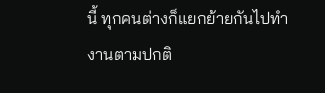นี้ ทุกคนต่างก็แยกย้ายกันไปทำงานตามปกติ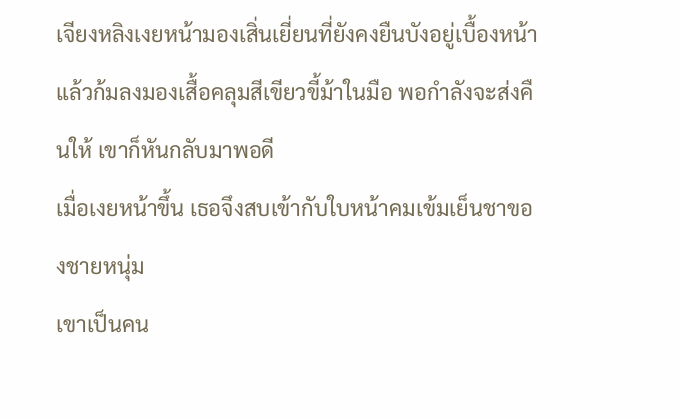เจียงหลิงเงยหน้ามองเสิ่นเยี่ยนที่ยังคงยืนบังอยู่เบื้องหน้า แล้วก้มลงมองเสื้อคลุมสีเขียวขี้ม้าในมือ พอกำลังจะส่งคืนให้ เขาก็หันกลับมาพอดี
เมื่อเงยหน้าขึ้น เธอจึงสบเข้ากับใบหน้าคมเข้มเย็นชาของชายหนุ่ม
เขาเป็นคน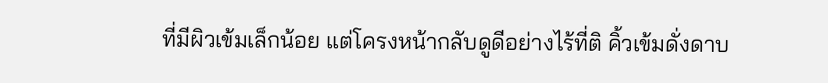ที่มีผิวเข้มเล็กน้อย แต่โครงหน้ากลับดูดีอย่างไร้ที่ติ คิ้วเข้มดั่งดาบ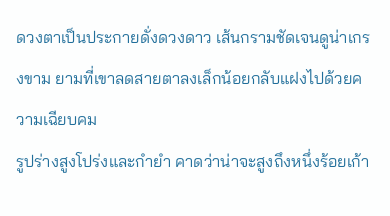ดวงตาเป็นประกายดั่งดวงดาว เส้นกรามชัดเจนดูน่าเกรงขาม ยามที่เขาลดสายตาลงเล็กน้อยกลับแฝงไปด้วยความเฉียบคม
รูปร่างสูงโปร่งและกำยำ คาดว่าน่าจะสูงถึงหนึ่งร้อยเก้า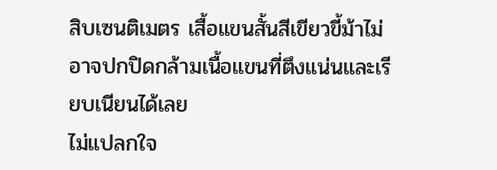สิบเซนติเมตร เสื้อแขนสั้นสีเขียวขี้ม้าไม่อาจปกปิดกล้ามเนื้อแขนที่ตึงแน่นและเรียบเนียนได้เลย
ไม่แปลกใจ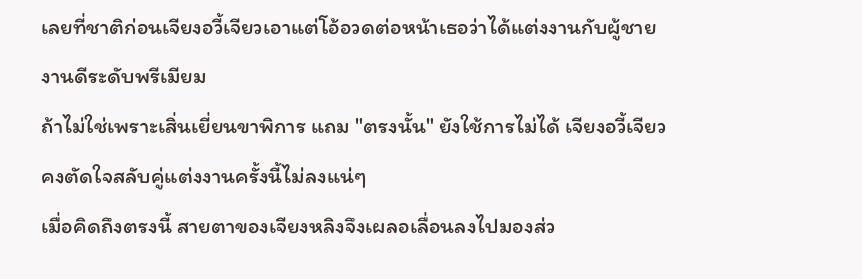เลยที่ชาติก่อนเจียงอวี้เจียวเอาแต่โอ้อวดต่อหน้าเธอว่าได้แต่งงานกับผู้ชายงานดีระดับพรีเมียม
ถ้าไม่ใช่เพราะเสิ่นเยี่ยนขาพิการ แถม "ตรงนั้น" ยังใช้การไม่ได้ เจียงอวี้เจียวคงตัดใจสลับคู่แต่งงานครั้งนี้ไม่ลงแน่ๆ
เมื่อคิดถึงตรงนี้ สายตาของเจียงหลิงจึงเผลอเลื่อนลงไปมองส่ว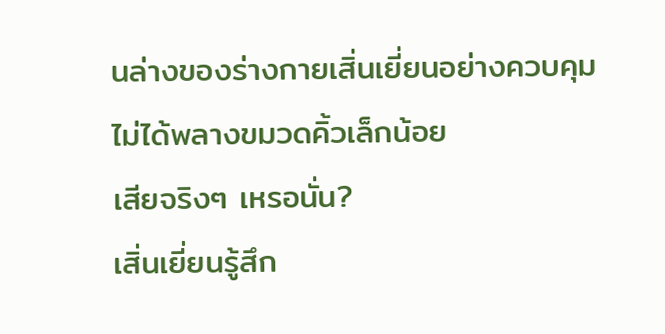นล่างของร่างกายเสิ่นเยี่ยนอย่างควบคุมไม่ได้พลางขมวดคิ้วเล็กน้อย
เสียจริงๆ เหรอนั่น?
เสิ่นเยี่ยนรู้สึก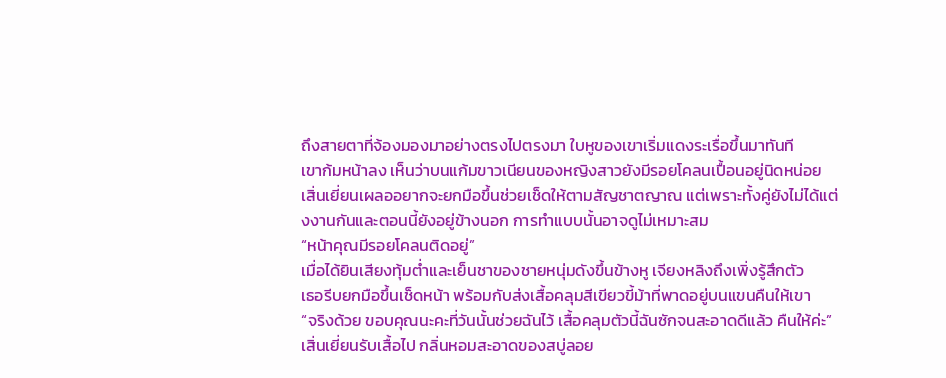ถึงสายตาที่จ้องมองมาอย่างตรงไปตรงมา ใบหูของเขาเริ่มแดงระเรื่อขึ้นมาทันที
เขาก้มหน้าลง เห็นว่าบนแก้มขาวเนียนของหญิงสาวยังมีรอยโคลนเปื้อนอยู่นิดหน่อย
เสิ่นเยี่ยนเผลออยากจะยกมือขึ้นช่วยเช็ดให้ตามสัญชาตญาณ แต่เพราะทั้งคู่ยังไม่ได้แต่งงานกันและตอนนี้ยังอยู่ข้างนอก การทำแบบนั้นอาจดูไม่เหมาะสม
“หน้าคุณมีรอยโคลนติดอยู่”
เมื่อได้ยินเสียงทุ้มต่ำและเย็นชาของชายหนุ่มดังขึ้นข้างหู เจียงหลิงถึงเพิ่งรู้สึกตัว
เธอรีบยกมือขึ้นเช็ดหน้า พร้อมกับส่งเสื้อคลุมสีเขียวขี้ม้าที่พาดอยู่บนแขนคืนให้เขา
“จริงด้วย ขอบคุณนะคะที่วันนั้นช่วยฉันไว้ เสื้อคลุมตัวนี้ฉันซักจนสะอาดดีแล้ว คืนให้ค่ะ”
เสิ่นเยี่ยนรับเสื้อไป กลิ่นหอมสะอาดของสบู่ลอย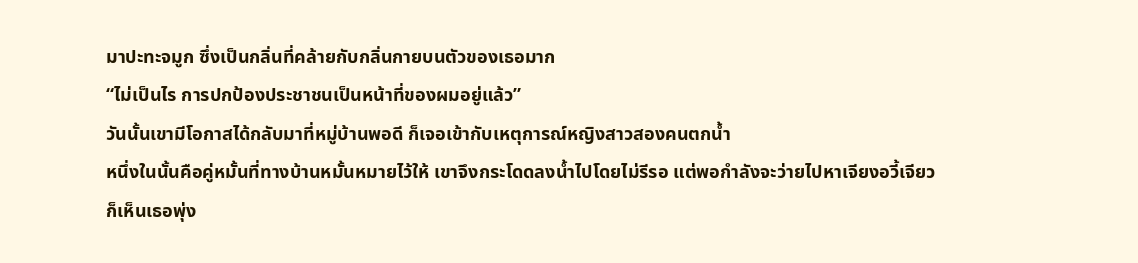มาปะทะจมูก ซึ่งเป็นกลิ่นที่คล้ายกับกลิ่นกายบนตัวของเธอมาก
“ไม่เป็นไร การปกป้องประชาชนเป็นหน้าที่ของผมอยู่แล้ว”
วันนั้นเขามีโอกาสได้กลับมาที่หมู่บ้านพอดี ก็เจอเข้ากับเหตุการณ์หญิงสาวสองคนตกน้ำ
หนึ่งในนั้นคือคู่หมั้นที่ทางบ้านหมั้นหมายไว้ให้ เขาจึงกระโดดลงน้ำไปโดยไม่รีรอ แต่พอกำลังจะว่ายไปหาเจียงอวี้เจียว ก็เห็นเธอพุ่ง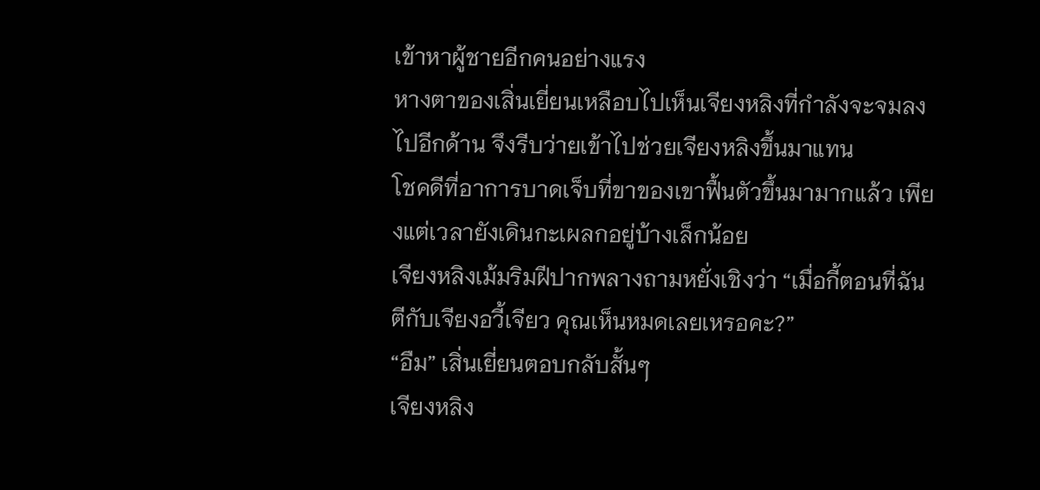เข้าหาผู้ชายอีกคนอย่างแรง
หางตาของเสิ่นเยี่ยนเหลือบไปเห็นเจียงหลิงที่กำลังจะจมลงไปอีกด้าน จึงรีบว่ายเข้าไปช่วยเจียงหลิงขึ้นมาแทน
โชคดีที่อาการบาดเจ็บที่ขาของเขาฟื้นตัวขึ้นมามากแล้ว เพียงแต่เวลายังเดินกะเผลกอยู่บ้างเล็กน้อย
เจียงหลิงเม้มริมฝีปากพลางถามหยั่งเชิงว่า “เมื่อกี้ตอนที่ฉันตีกับเจียงอวี้เจียว คุณเห็นหมดเลยเหรอคะ?”
“อืม” เสิ่นเยี่ยนตอบกลับสั้นๆ
เจียงหลิง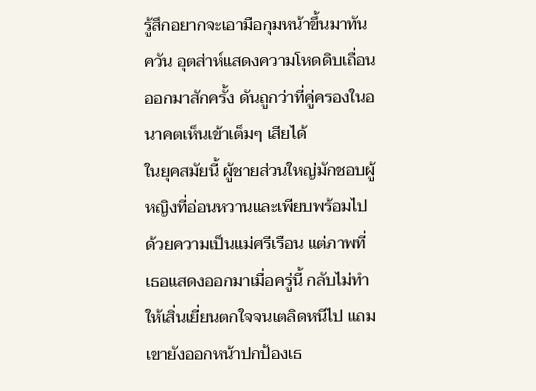รู้สึกอยากจะเอามือกุมหน้าขึ้นมาทันควัน อุตส่าห์แสดงความโหดดิบเถื่อนออกมาสักครั้ง ดันถูกว่าที่คู่ครองในอนาคตเห็นเข้าเต็มๆ เสียได้
ในยุคสมัยนี้ ผู้ชายส่วนใหญ่มักชอบผู้หญิงที่อ่อนหวานและเพียบพร้อมไปด้วยความเป็นแม่ศรีเรือน แต่ภาพที่เธอแสดงออกมาเมื่อครู่นี้ กลับไม่ทำให้เสิ่นเยี่ยนตกใจจนเตลิดหนีไป แถมเขายังออกหน้าปกป้องเธ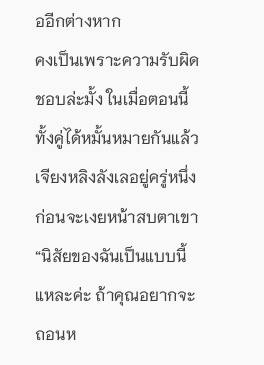ออีกต่างหาก
คงเป็นเพราะความรับผิดชอบล่ะมั้ง ในเมื่อตอนนี้ทั้งคู่ได้หมั้นหมายกันแล้ว
เจียงหลิงลังเลอยู่ครู่หนึ่ง ก่อนจะเงยหน้าสบตาเขา “นิสัยของฉันเป็นแบบนี้แหละค่ะ ถ้าคุณอยากจะถอนห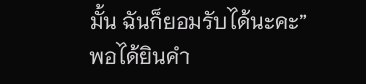มั้น ฉันก็ยอมรับได้นะคะ”
พอได้ยินคำ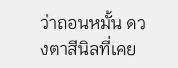ว่าถอนหมั้น ดวงตาสีนิลที่เคย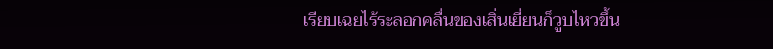เรียบเฉยไร้ระลอกคลื่นของเสิ่นเยี่ยนก็วูบไหวขึ้น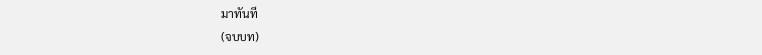มาทันที
(จบบท)